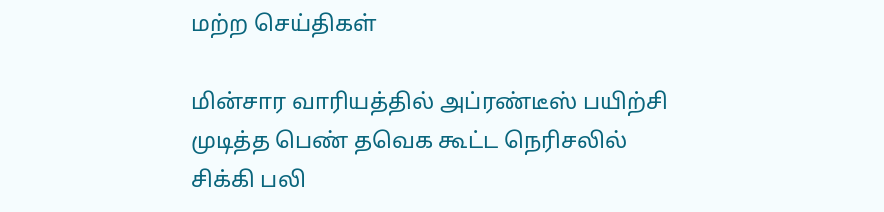மற்ற செய்திகள்

மின்சார வாரியத்தில் அப்ரண்டீஸ் பயிற்சி முடித்த பெண் தவெக கூட்ட நெரிசலில் சிக்கி பலி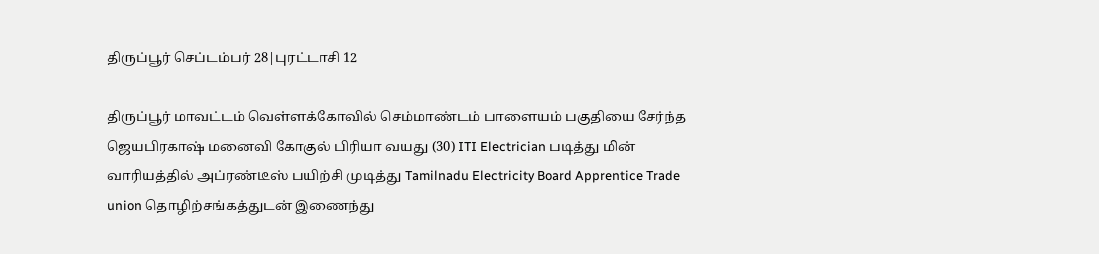திருப்பூர் செப்டம்பர் 28|புரட்டாசி 12

திருப்பூர் மாவட்டம் வெள்ளக்கோவில் செம்மாண்டம் பாளையம் பகுதியை சேர்ந்த ஜெயபிரகாஷ் மனைவி கோகுல் பிரியா வயது (30) ITI Electrician படித்து மின் வாரியத்தில் அப்ரண்டீஸ் பயிற்சி முடித்து Tamilnadu Electricity Board Apprentice Trade union தொழிற்சங்கத்துடன் இணைந்து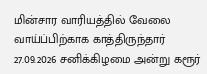மின்சார வாரியத்தில் வேலை வாய்ப்பிற்காக காத்திருந்தார் 27.09.2026 சனிக்கிழமை அன்று கரூர்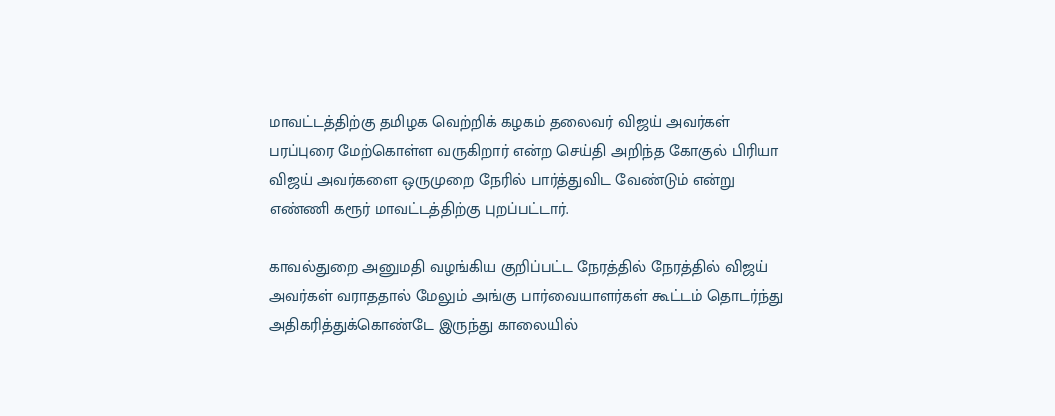மாவட்டத்திற்கு தமிழக வெற்றிக் கழகம் தலைவர் விஜய் அவர்கள் பரப்புரை மேற்கொள்ள வருகிறார் என்ற செய்தி அறிந்த கோகுல் பிரியா விஜய் அவர்களை ஒருமுறை நேரில் பார்த்துவிட வேண்டும் என்று எண்ணி கரூர் மாவட்டத்திற்கு புறப்பட்டார்.

காவல்துறை அனுமதி வழங்கிய குறிப்பட்ட நேரத்தில் நேரத்தில் விஜய் அவர்கள் வராததால் மேலும் அங்கு பார்வையாளர்கள் கூட்டம் தொடர்ந்து அதிகரித்துக்கொண்டே இருந்து காலையில்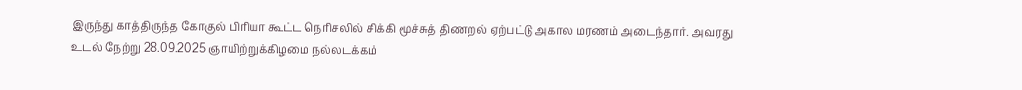இருந்து காத்திருந்த கோகுல் பிரியா கூட்ட நெரிசலில் சிக்கி மூச்சுத் திணறல் ஏற்பட்டு அகால மரணம் அடைந்தார். அவரது உடல் நேற்று 28.09.2025 ஞாயிற்றுக்கிழமை நல்லடக்கம்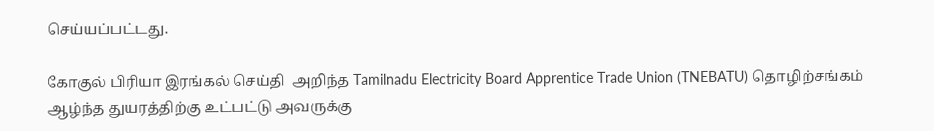செய்யப்பட்டது.

கோகுல் பிரியா இரங்கல் செய்தி  அறிந்த Tamilnadu Electricity Board Apprentice Trade Union (TNEBATU) தொழிற்சங்கம் ஆழ்ந்த துயரத்திற்கு உட்பட்டு அவருக்கு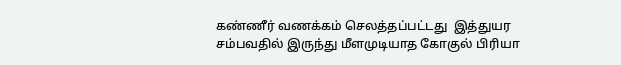கண்ணீர் வணக்கம் செலத்தப்பட்டது  இத்துயர சம்பவதில் இருந்து மீளமுடியாத கோகுல் பிரியா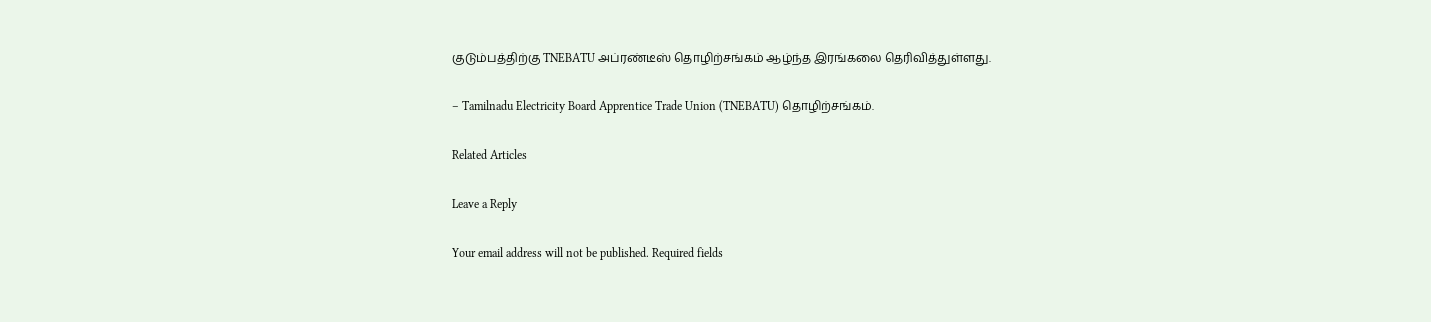குடும்பத்திற்கு TNEBATU அப்ரண்டீஸ் தொழிற்சங்கம் ஆழ்ந்த இரங்கலை தெரிவித்துள்ளது.

– Tamilnadu Electricity Board Apprentice Trade Union (TNEBATU) தொழிற்சங்கம்.

Related Articles

Leave a Reply

Your email address will not be published. Required fields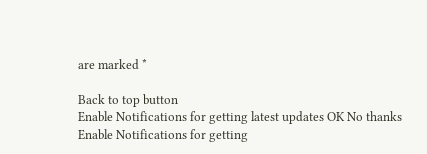are marked *

Back to top button
Enable Notifications for getting latest updates OK No thanks
Enable Notifications for getting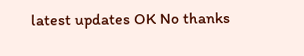latest updates OK No thanks